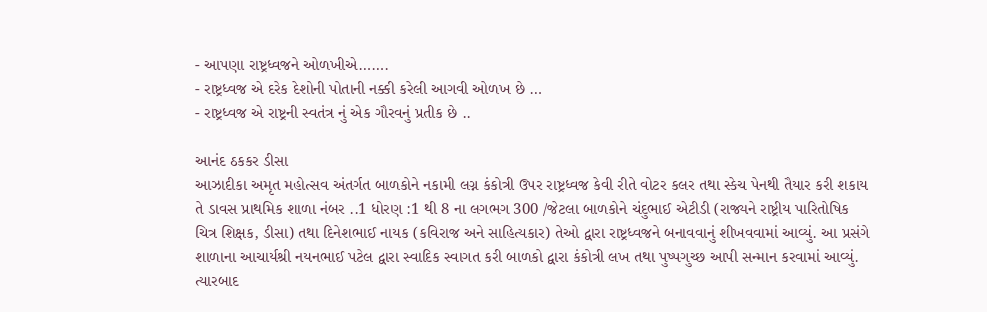- આપણા રાષ્ટ્રધ્વજને ઓળખીએ…….
- રાષ્ટ્રધ્વજ એ દરેક દેશોની પોતાની નક્કી કરેલી આગવી ઓળખ છે …
- રાષ્ટ્રધ્વજ એ રાષ્ટ્રની સ્વતંત્ર નું એક ગૌરવનું પ્રતીક છે ..

આનંદ ઠકકર ડીસા
આઝાદીકા અમૃત મહોત્સવ અંતર્ગત બાળકોને નકામી લગ્ન કંકોત્રી ઉપર રાષ્ટ્રધ્વજ કેવી રીતે વોટર કલર તથા સ્કેચ પેનથી તૈયાર કરી શકાય તે ડાવસ પ્રાથમિક શાળા નંબર ..1 ધોરણ :1 થી 8 ના લગભગ 300 /જેટલા બાળકોને ચંદુભાઈ એટીડી (રાજ્યને રાષ્ટ્રીય પારિતોષિક ચિત્ર શિક્ષક, ડીસા) તથા દિનેશભાઈ નાયક (કવિરાજ અને સાહિત્યકાર) તેઓ દ્વારા રાષ્ટ્રધ્વજને બનાવવાનું શીખવવામાં આવ્યું. આ પ્રસંગે શાળાના આચાર્યશ્રી નયનભાઈ પટેલ દ્વારા સ્વાદિક સ્વાગત કરી બાળકો દ્વારા કંકોત્રી લખ તથા પુષ્પગુચ્છ આપી સન્માન કરવામાં આવ્યું. ત્યારબાદ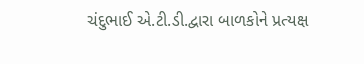ચંદુભાઈ એ.ટી.ડી.દ્વારા બાળકોને પ્રત્યક્ષ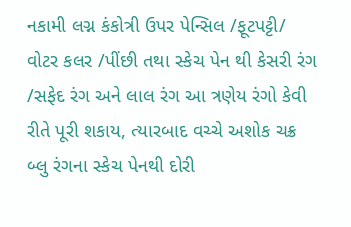નકામી લગ્ન કંકોત્રી ઉપર પેન્સિલ /ફૂટપટ્ટી/ વોટર કલર /પીંછી તથા સ્કેચ પેન થી કેસરી રંગ /સફેદ રંગ અને લાલ રંગ આ ત્રણેય રંગો કેવી રીતે પૂરી શકાય, ત્યારબાદ વચ્ચે અશોક ચક્ર બ્લુ રંગના સ્કેચ પેનથી દોરી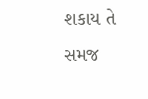શકાય તે સમજ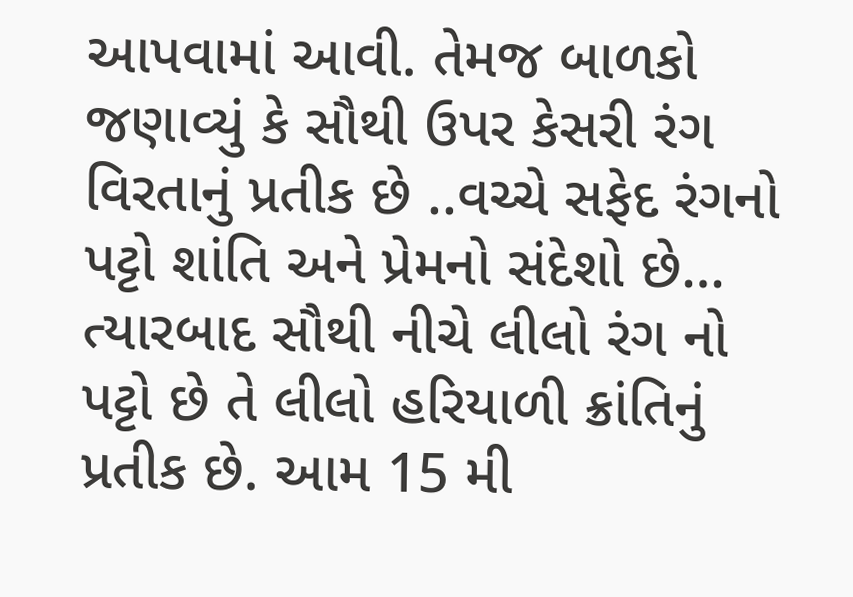આપવામાં આવી. તેમજ બાળકો જણાવ્યું કે સૌથી ઉપર કેસરી રંગ વિરતાનું પ્રતીક છે ..વચ્ચે સફેદ રંગનો પટ્ટો શાંતિ અને પ્રેમનો સંદેશો છે… ત્યારબાદ સૌથી નીચે લીલો રંગ નો પટ્ટો છે તે લીલો હરિયાળી ક્રાંતિનું પ્રતીક છે. આમ 15 મી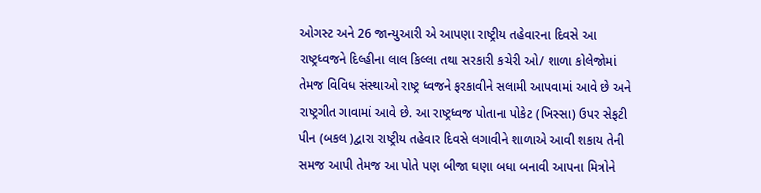ઓગસ્ટ અને 26 જાન્યુઆરી એ આપણા રાષ્ટ્રીય તહેવારના દિવસે આ રાષ્ટ્રધ્વજને દિલ્હીના લાલ કિલ્લા તથા સરકારી કચેરી ઓ/ શાળા કોલેજોમાં તેમજ વિવિધ સંસ્થાઓ રાષ્ટ્ર ધ્વજને ફરકાવીને સલામી આપવામાં આવે છે અને રાષ્ટ્રગીત ગાવામાં આવે છે. આ રાષ્ટ્રધ્વજ પોતાના પોકેટ (ખિસ્સા) ઉપર સેફટી પીન (બકલ )દ્વારા રાષ્ટ્રીય તહેવાર દિવસે લગાવીને શાળાએ આવી શકાય તેની સમજ આપી તેમજ આ પોતે પણ બીજા ઘણા બધા બનાવી આપના મિત્રોને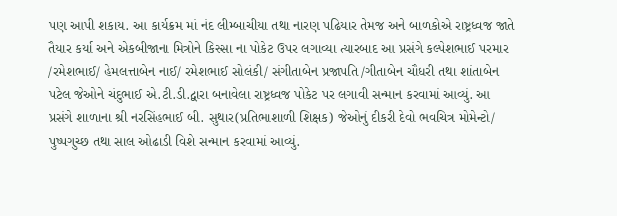પણ આપી શકાય. આ કાર્યક્રમ માં નંદ લીમ્બાચીયા તથા નારણ પઢિયાર તેમજ અને બાળકોએ રાષ્ટ્રધ્વજ જાતે તૈયાર કર્યા અને એકબીજાના મિત્રોને કિસ્સા ના પોકેટ ઉપર લગાવ્યા ત્યારબાદ આ પ્રસંગે કલ્પેશભાઈ પરમાર /રમેશભાઈ/ હેમલત્તાબેન નાઈ/ રમેશભાઈ સોલંકી/ સંગીતાબેન પ્રજાપતિ /ગીતાબેન ચૌધરી તથા શાંતાબેન પટેલ જેઓને ચંદુભાઈ એ.ટી.ડી.દ્વારા બનાવેલા રાષ્ટ્રધ્વજ પોકેટ પર લગાવી સન્માન કરવામાં આવ્યું. આ પ્રસંગે શાળાના શ્રી નરસિંહભાઈ બી. સુથાર(પ્રતિભાશાળી શિક્ષક) જેઓનું દીકરી દેવો ભવચિત્ર મોમેન્ટો/ પુષ્પગુચ્છ તથા સાલ ઓઢાડી વિશે સન્માન કરવામાં આવ્યું.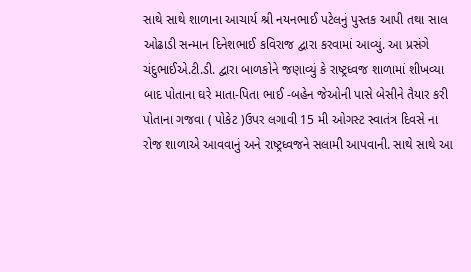સાથે સાથે શાળાના આચાર્ય શ્રી નયનભાઈ પટેલનું પુસ્તક આપી તથા સાલ ઓઢાડી સન્માન દિનેશભાઈ કવિરાજ દ્વારા કરવામાં આવ્યું. આ પ્રસંગે ચંદુભાઈએ.ટી.ડી. દ્વારા બાળકોને જણાવ્યું કે રાષ્ટ્રધ્વજ શાળામાં શીખવ્યા બાદ પોતાના ઘરે માતા-પિતા ભાઈ -બહેન જેઓની પાસે બેસીને તૈયાર કરી પોતાના ગજવા ( પોકેટ )ઉપર લગાવી 15 મી ઓગસ્ટ સ્વાતંત્ર દિવસે ના રોજ શાળાએ આવવાનું અને રાષ્ટ્રધ્વજને સલામી આપવાની. સાથે સાથે આ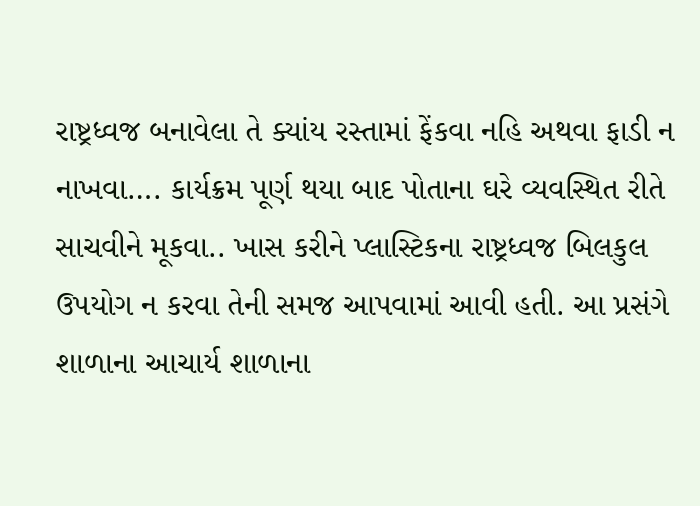રાષ્ટ્રધ્વજ બનાવેલા તે ક્યાંય રસ્તામાં ફેંકવા નહિ અથવા ફાડી ન નાખવા…. કાર્યક્રમ પૂર્ણ થયા બાદ પોતાના ઘરે વ્યવસ્થિત રીતે સાચવીને મૂકવા.. ખાસ કરીને પ્લાસ્ટિકના રાષ્ટ્રધ્વજ બિલકુલ ઉપયોગ ન કરવા તેની સમજ આપવામાં આવી હતી. આ પ્રસંગે શાળાના આચાર્ય શાળાના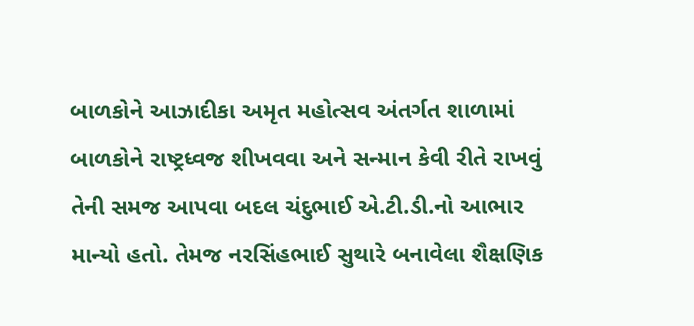બાળકોને આઝાદીકા અમૃત મહોત્સવ અંતર્ગત શાળામાં બાળકોને રાષ્ટ્રધ્વજ શીખવવા અને સન્માન કેવી રીતે રાખવું તેની સમજ આપવા બદલ ચંદુભાઈ એ.ટી.ડી.નો આભાર માન્યો હતો. તેમજ નરસિંહભાઈ સુથારે બનાવેલા શૈક્ષણિક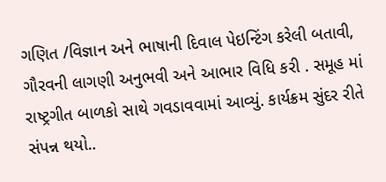ગણિત /વિજ્ઞાન અને ભાષાની દિવાલ પેઇન્ટિંગ કરેલી બતાવી, ગૌરવની લાગણી અનુભવી અને આભાર વિધિ કરી . સમૂહ માં રાષ્ટ્રગીત બાળકો સાથે ગવડાવવામાં આવ્યું. કાર્યક્રમ સુંદર રીતે સંપન્ન થયો..